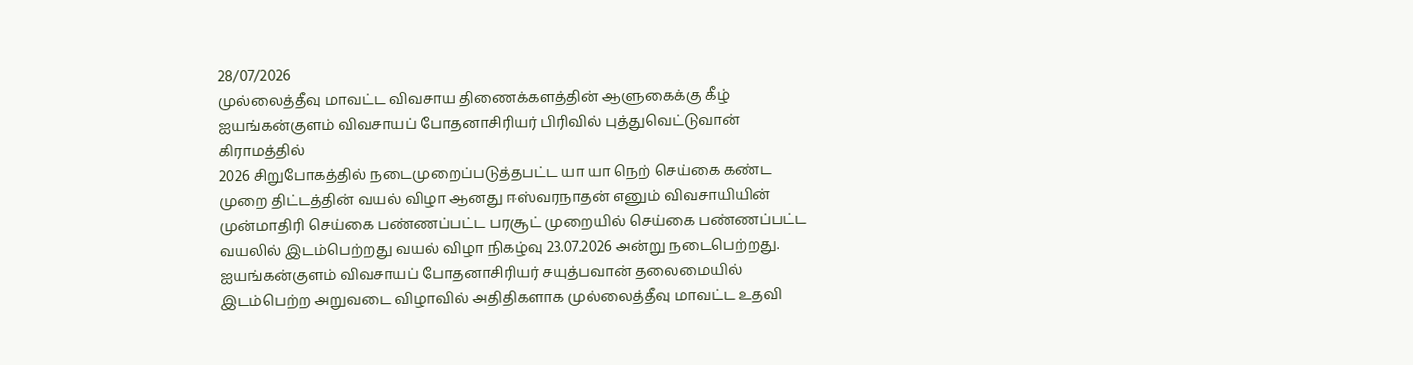28/07/2026
முல்லைத்தீவு மாவட்ட விவசாய திணைக்களத்தின் ஆளுகைக்கு கீழ் ஐயங்கன்குளம் விவசாயப் போதனாசிரியர் பிரிவில் புத்துவெட்டுவான் கிராமத்தில்
2026 சிறுபோகத்தில் நடைமுறைப்படுத்தபட்ட யா யா நெற் செய்கை கண்ட முறை திட்டத்தின் வயல் விழா ஆனது ஈஸ்வரநாதன் எனும் விவசாயியின் முன்மாதிரி செய்கை பண்ணப்பட்ட பரசூட் முறையில் செய்கை பண்ணப்பட்ட வயலில் இடம்பெற்றது வயல் விழா நிகழ்வு 23.07.2026 அன்று நடைபெற்றது.
ஐயங்கன்குளம் விவசாயப் போதனாசிரியர் சயுத்பவான் தலைமையில் இடம்பெற்ற அறுவடை விழாவில் அதிதிகளாக முல்லைத்தீவு மாவட்ட உதவி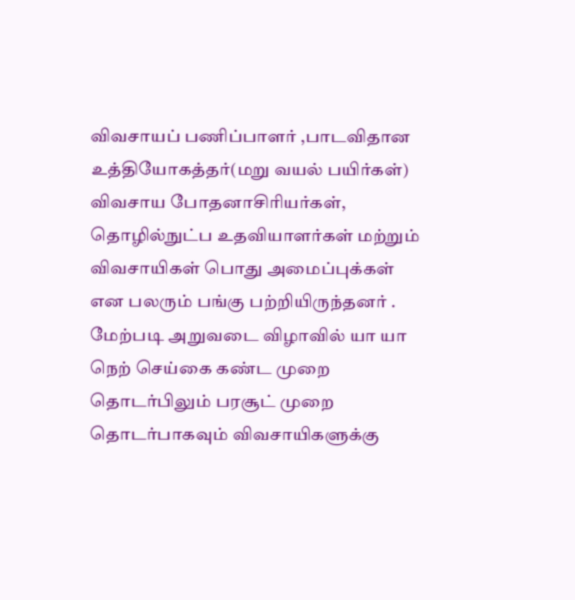விவசாயப் பணிப்பாளர் ,பாடவிதான உத்தியோகத்தர்(மறு வயல் பயிர்கள்)
விவசாய போதனாசிரியர்கள், தொழில்நுட்ப உதவியாளர்கள் மற்றும் விவசாயிகள் பொது அமைப்புக்கள் என பலரும் பங்கு பற்றியிருந்தனர் . மேற்படி அறுவடை விழாவில் யா யா நெற் செய்கை கண்ட முறை தொடர்பிலும் பரசூட் முறை தொடர்பாகவும் விவசாயிகளுக்கு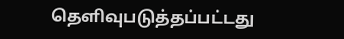தெளிவுபடுத்தப்பட்டது